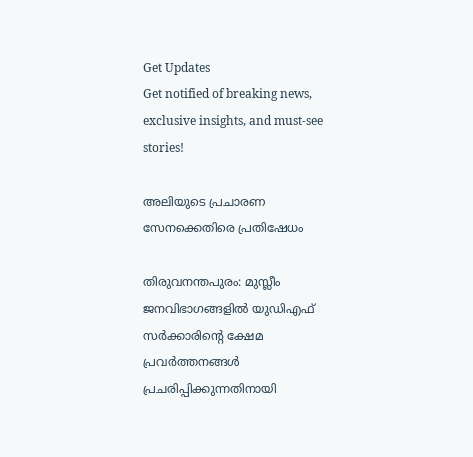Get Updates
Get notified of breaking news, exclusive insights, and must-see stories!

അലിയുടെ പ്രചാരണ സേനക്കെതിരെ പ്രതിഷേധം

തിരുവനന്തപുരം: മുസ്ലീം ജനവിഭാഗങ്ങളില്‍ യുഡിഎഫ് സര്‍ക്കാരിന്റെ ക്ഷേമ പ്രവര്‍ത്തനങ്ങള്‍ പ്രചരിപ്പിക്കുന്നതിനായി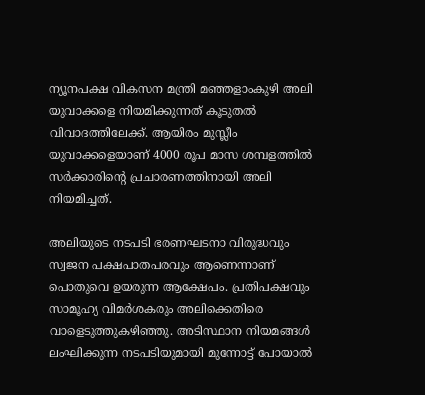ന്യൂനപക്ഷ വികസന മന്ത്രി മഞ്ഞളാംകുഴി അലി യുവാക്കളെ നിയമിക്കുന്നത് കൂടുതല്‍ വിവാദത്തിലേക്ക്. ആയിരം മുസ്ലീം യുവാക്കളെയാണ് 4000 രൂപ മാസ ശമ്പളത്തില്‍ സര്‍ക്കാരിന്റെ പ്രചാരണത്തിനായി അലി നിയമിച്ചത്.

അലിയുടെ നടപടി ഭരണഘടനാ വിരുദ്ധവും സ്വജന പക്ഷപാതപരവും ആണെന്നാണ് പൊതുവെ ഉയരുന്ന ആക്ഷേപം. പ്രതിപക്ഷവും സാമൂഹ്യ വിമര്‍ശകരും അലിക്കെതിരെ വാളെടുത്തുകഴിഞ്ഞു. അടിസ്ഥാന നിയമങ്ങള്‍ ലംഘിക്കുന്ന നടപടിയുമായി മുന്നോട്ട് പോയാല്‍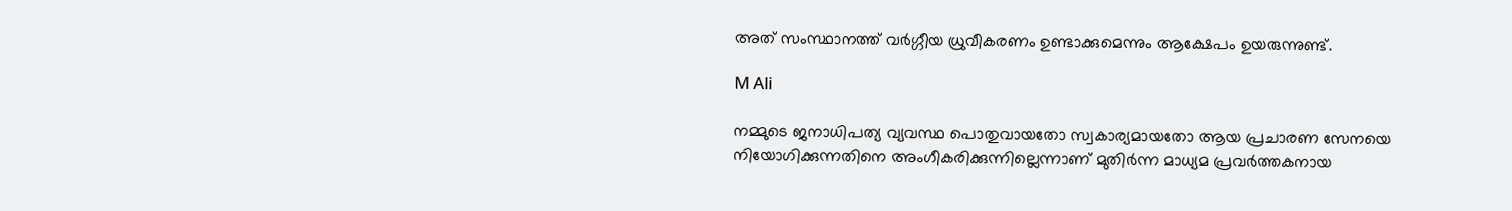അത് സംസ്ഥാനത്ത് വര്‍ഗ്ഗീയ ധ്രുവീകരണം ഉണ്ടാക്കുമെന്നും ആക്ഷേപം ഉയരുന്നുണ്ട്.

M Ali

നമ്മുടെ ജനാധിപത്യ വ്യവസ്ഥ പൊതുവായതോ സ്വകാര്യമായതോ ആയ പ്രചാരണ സേനയെ നിയോഗിക്കുന്നതിനെ അംഗീകരിക്കുന്നില്ലെന്നാണ് മുതിര്‍ന്ന മാധ്യമ പ്രവര്‍ത്തകനായ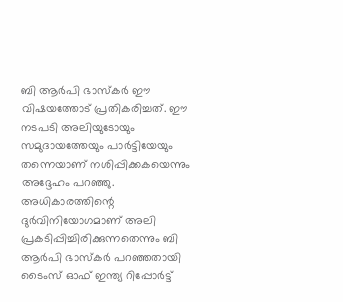ബി ആര്‍പി ഭാസ്‌കര്‍ ഈ വിഷയത്തോട് പ്രതികരിച്ചത്. ഈ നടപടി അലിയുടോയും സമുദായത്തേയും പാര്‍ട്ടിയേയും തന്നെയാണ് നശിപ്പിക്കകയെന്നും അദ്ദേഹം പറഞ്ഞു. അധികാരത്തിന്റെ ദുര്‍വിനിയോഗമാണ് അലി പ്രകടിപ്പിച്ചിരിക്കുന്നതെന്നും ബി ആര്‍പി ഭാസ്‌കര്‍ പറഞ്ഞതായി ടൈംസ് ഓഫ് ഇന്ത്യ റിപ്പോര്‍ട്ട്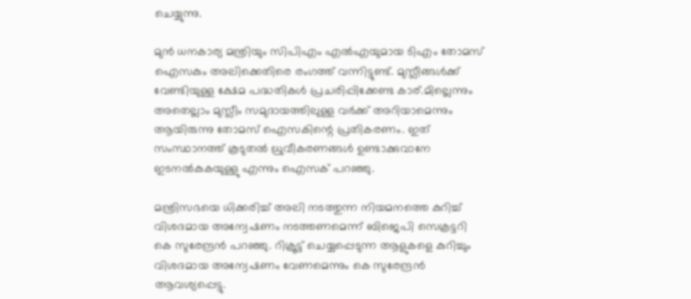ചെയ്യുന്നു.

മുന്‍ ധനകാര്യ മന്ത്രിയും സിപിഎം എല്‍എയുമായ ടിഎം തോമസ് ഐസകും അലിക്കെതിരെ രംഗത്ത് വന്നിട്ടുണ്ട്. മുസ്ലീങ്ങള്‍ക്ക് വേണ്ടിയുള്ള ക്ഷേമ പദ്ധതികള്‍ പ്രചരിപ്പിക്കേണ്ട കാര്.മില്ലെന്നും അതെല്ലാം മുസ്ലീം സമുദായത്തിലുള്ള വര്‍ക്ക് അറിയാമെന്നും ആയിരുന്നു തോമസ് ഐസകിന്റെ പ്രതികരണം. ഇത് സംസ്ഥാനത്ത് കൂടുതല്‍ ധ്രുവീകരണങ്ങള്‍ ഉണ്ടാക്കുവാനേ ഇടനല്‍കുകയുള്ളു എന്നും ഐസക് പറഞ്ഞു.

മന്ത്രിസഭയെ ധിക്കരിച്ച് അലി നടത്തുന്ന നിയമനത്തെ കുറിച്ച് വിശദമായ അന്വേഷണം നടത്തണമെന്ന് ബിജെപി സെക്രട്ടറി കെ സുരേന്ദ്രന്‍ പറഞ്ഞു. റിക്രൂട്ട് ചെയ്യപ്പെടുന്ന ആളുകളെ കുറിച്ചും വിശദമായ അന്വേഷണം വേണമെന്നും കെ സുരേന്ദ്രന്‍ ആവശ്യപ്പെട്ടു.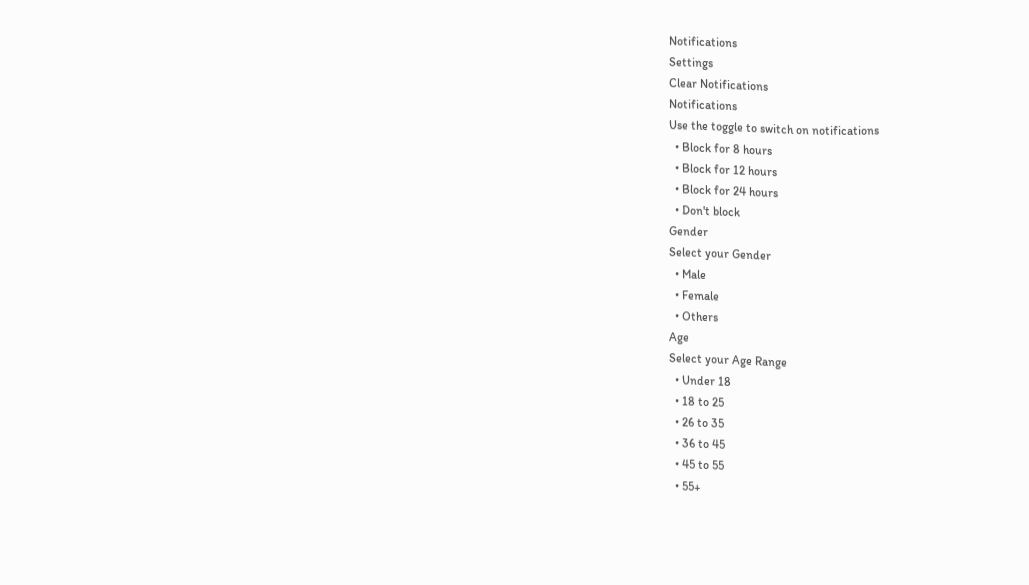Notifications
Settings
Clear Notifications
Notifications
Use the toggle to switch on notifications
  • Block for 8 hours
  • Block for 12 hours
  • Block for 24 hours
  • Don't block
Gender
Select your Gender
  • Male
  • Female
  • Others
Age
Select your Age Range
  • Under 18
  • 18 to 25
  • 26 to 35
  • 36 to 45
  • 45 to 55
  • 55+